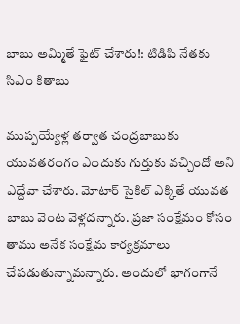బాబు అమ్మితే ఫైట్ చేశారు!: టిడిపి నేతకు సిఎం కితాబు

ముప్పయ్యేళ్ల తర్వాత చంద్రబాబుకు యువతరంగం ఎందుకు గుర్తుకు వచ్చిందో అని ఎద్దేవా చేశారు. మోటార్ సైకిల్ ఎక్కితే యువత బాబు వెంట వెళ్లదన్నారు. ప్రజా సంక్షేమం కోసం తాము అనేక సంక్షేమ కార్యక్రమాలు చేపడుతున్నామన్నారు. అందులో భాగంగానే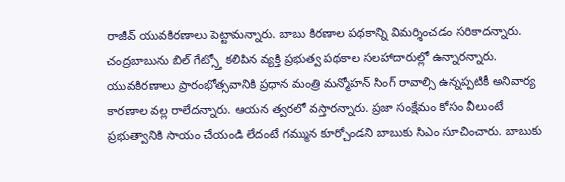రాజీవ్ యువకిరణాలు పెట్టామన్నారు. బాబు కిరణాల పథకాన్ని విమర్శించడం సరికాదన్నారు. చంద్రబాబును బిల్ గేట్స్తో కలిపిన వ్యక్తి ప్రభుత్వ పథకాల సలహాదారుల్లో ఉన్నారన్నారు. యువకిరణాలు ప్రారంభోత్సవానికి ప్రధాన మంత్రి మన్మోహన్ సింగ్ రావాల్సి ఉన్నప్పటికీ అనివార్య కారణాల వల్ల రాలేదన్నారు. ఆయన త్వరలో వస్తారన్నారు. ప్రజా సంక్షేమం కోసం వీలుంటే ప్రభుత్వానికి సాయం చేయండి లేదంటే గమ్మున కూర్చోండని బాబుకు సిఎం సూచించారు. బాబుకు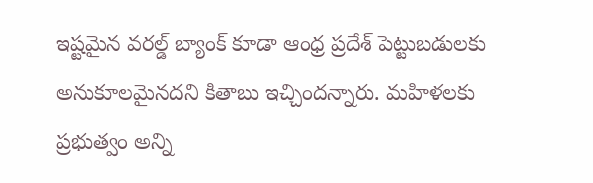ఇష్టమైన వరల్డ్ బ్యాంక్ కూడా ఆంధ్ర ప్రదేశ్ పెట్టుబడులకు అనుకూలమైనదని కితాబు ఇచ్చిందన్నారు. మహిళలకు ప్రభుత్వం అన్ని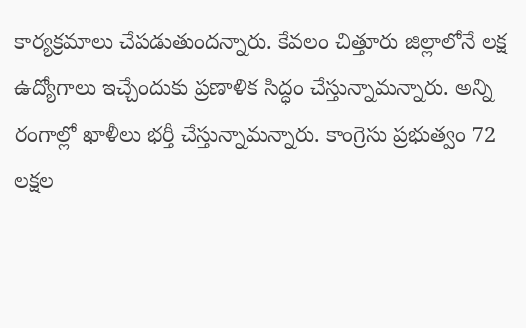కార్యక్రమాలు చేపడుతుందన్నారు. కేవలం చిత్తూరు జిల్లాలోనే లక్ష ఉద్యోగాలు ఇచ్చేందుకు ప్రణాళిక సిద్ధం చేస్తున్నామన్నారు. అన్ని రంగాల్లో ఖాళీలు భర్తీ చేస్తున్నామన్నారు. కాంగ్రెసు ప్రభుత్వం 72 లక్షల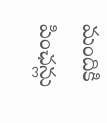మందికి పింఛన్లు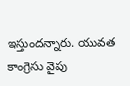ఇస్తుందన్నారు. యువత కాంగ్రెసు వైపు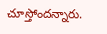చూస్తోందన్నారు.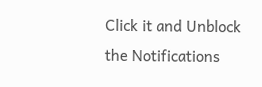Click it and Unblock the Notifications